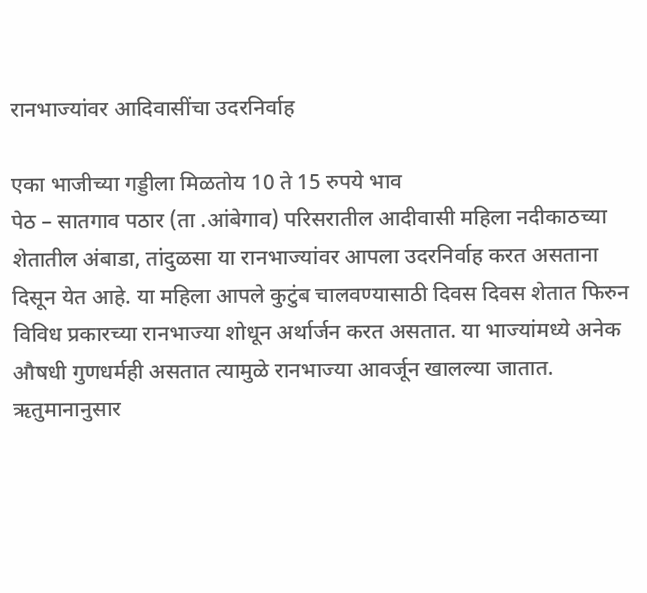रानभाज्यांवर आदिवासींचा उदरनिर्वाह

एका भाजीच्या गड्डीला मिळतोय 10 ते 15 रुपये भाव
पेठ – सातगाव पठार (ता .आंबेगाव) परिसरातील आदीवासी महिला नदीकाठच्या शेतातील अंबाडा, तांदुळसा या रानभाज्यांवर आपला उदरनिर्वाह करत असताना दिसून येत आहे. या महिला आपले कुटुंब चालवण्यासाठी दिवस दिवस शेतात फिरुन विविध प्रकारच्या रानभाज्या शोधून अर्थार्जन करत असतात. या भाज्यांमध्ये अनेक औषधी गुणधर्मही असतात त्यामुळे रानभाज्या आवर्जून खालल्या जातात.
ऋतुमानानुसार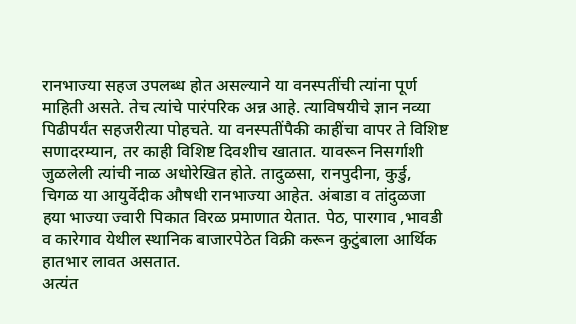रानभाज्या सहज उपलब्ध होत असल्याने या वनस्पतींची त्यांना पूर्ण माहिती असते. तेच त्यांचे पारंपरिक अन्न आहे. त्याविषयीचे ज्ञान नव्या पिढीपर्यंत सहजरीत्या पोहचते. या वनस्पतींपैकी काहींचा वापर ते विशिष्ट सणादरम्यान, तर काही विशिष्ट दिवशीच खातात. यावरून निसर्गाशी जुळलेली त्यांची नाळ अधोरेखित होते. तादुळसा, रानपुदीना, कुर्डु, चिगळ या आयुर्वेदीक औषधी रानभाज्या आहेत. अंबाडा व तांदुळजा हया भाज्या ज्वारी पिकात विरळ प्रमाणात येतात. पेठ, पारगाव ,भावडी व कारेगाव येथील स्थानिक बाजारपेठेत विक्री करून कुटुंबाला आर्थिक हातभार लावत असतात.
अत्यंत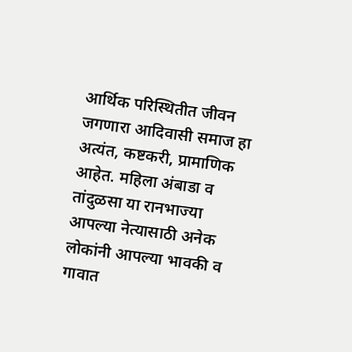आर्थिक परिस्थितीत जीवन जगणारा आदिवासी समाज हा अत्यंत, कष्टकरी, प्रामाणिक आहेत. महिला अंबाडा व तांदुळसा या रानभाज्या आपल्या नेत्यासाठी अनेक लोकांनी आपल्या भावकी व गावात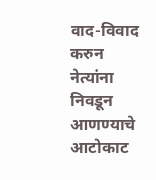वाद-विवाद करुन नेत्यांना निवडून आणण्याचे आटोकाट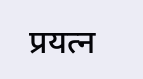प्रयत्न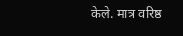केले. मात्र वरिष्ठ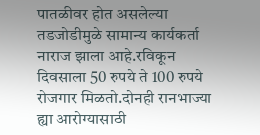पातळीवर होत असलेल्या तडजोडीमुळे सामान्य कार्यकर्ता नाराज झाला आहे.रविकून दिवसाला 50 रुपये ते 100 रुपये रोजगार मिळतो.दोनही रानभाज्या ह्या आरोग्यासाठी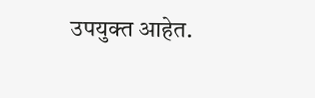उपयुक्त आहेत.